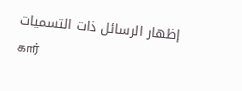إظهار الرسائل ذات التسميات கார்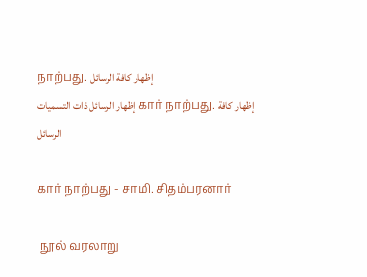நாற்பது. إظهار كافة الرسائل
إظهار الرسائل ذات التسميات கார் நாற்பது. إظهار كافة الرسائل

கார் நாற்பது - சாமி. சிதம்பரனார்

 நூல் வரலாறு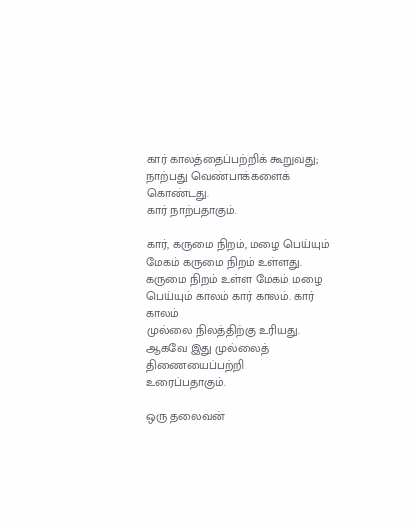கார் காலத்தைப்பற்றிக் கூறுவது; நாற்பது வெண்பாக்களைக் கொண்டது.
கார் நாற்பதாகும்.

கார், கருமை நிறம், மழை பெய்யும் மேகம் கருமை நிறம் உள்ளது.
கருமை நிறம் உள்ள மேகம் மழை பெய்யும் காலம் கார் காலம். கார் காலம்
முல்லை நிலத்திற்கு உரியது. ஆகவே இது முல்லைத் திணையைப்பற்றி
உரைப்பதாகும்.

ஒரு தலைவன்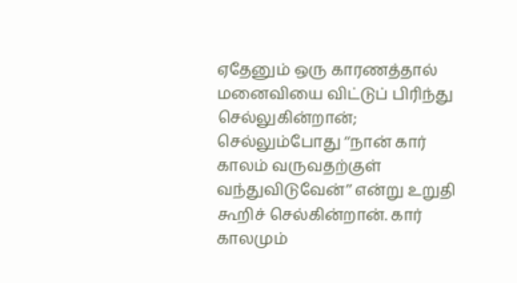ஏதேனும் ஒரு காரணத்தால் மனைவியை விட்டுப் பிரிந்து
செல்லுகின்றான்; செல்லும்போது ‘‘நான் கார் காலம் வருவதற்குள்
வந்துவிடுவேன்’’ என்று உறுதி கூறிச் செல்கின்றான். கார் காலமும்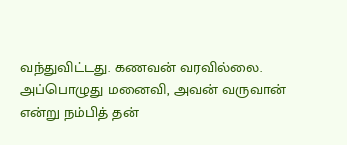வந்துவிட்டது. கணவன் வரவில்லை. அப்பொழுது மனைவி, அவன் வருவான்
என்று நம்பித் தன்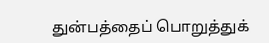துன்பத்தைப் பொறுத்துக்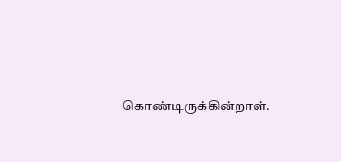கொண்டிருக்கின்றாள்.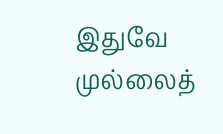இதுவே
முல்லைத்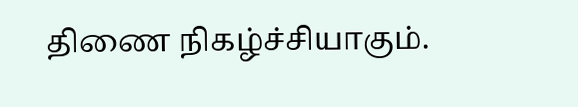திணை நிகழ்ச்சியாகும்.